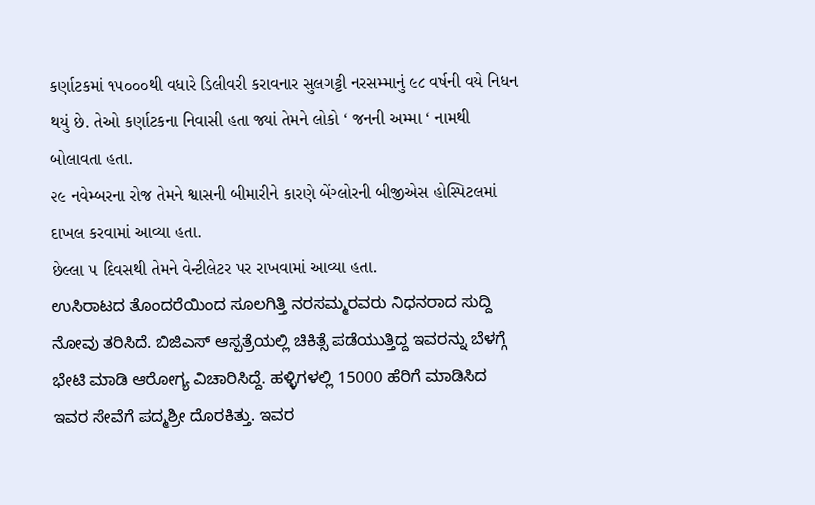કર્ણાટકમાં ૧૫૦૦૦થી વધારે ડિલીવરી કરાવનાર સુલગટ્ટી નરસમ્માનું ૯૮ વર્ષની વયે નિધન થયું છે. તેઓ કર્ણાટકના નિવાસી હતા જ્યાં તેમને લોકો ‘ જનની અમ્મા ‘ નામથી બોલાવતા હતા.
૨૯ નવેમ્બરના રોજ તેમને શ્વાસની બીમારીને કારણે બેંગ્લોરની બીજીએસ હોસ્પિટલમાં દાખલ કરવામાં આવ્યા હતા.
છેલ્લા ૫ દિવસથી તેમને વેન્ટીલેટર પર રાખવામાં આવ્યા હતા.
ಉಸಿರಾಟದ ತೊಂದರೆಯಿಂದ ಸೂಲಗಿತ್ತಿ ನರಸಮ್ಮರವರು ನಿಧನರಾದ ಸುದ್ದಿ ನೋವು ತರಿಸಿದೆ. ಬಿಜಿಎಸ್ ಆಸ್ಪತ್ರೆಯಲ್ಲಿ ಚಿಕಿತ್ಸೆ ಪಡೆಯುತ್ತಿದ್ದ ಇವರನ್ನು ಬೆಳಗ್ಗೆ ಭೇಟಿ ಮಾಡಿ ಆರೋಗ್ಯ ವಿಚಾರಿಸಿದ್ದೆ. ಹಳ್ಳಿಗಳಲ್ಲಿ 15000 ಹೆರಿಗೆ ಮಾಡಿಸಿದ ಇವರ ಸೇವೆಗೆ ಪದ್ಮಶ್ರೀ ದೊರಕಿತ್ತು. ಇವರ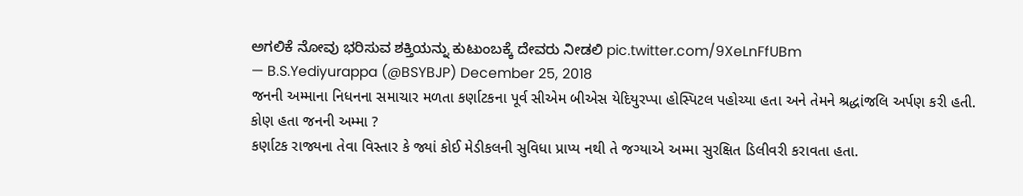ಅಗಲಿಕೆ ನೋವು ಭರಿಸುವ ಶಕ್ತಿಯನ್ನು ಕುಟುಂಬಕ್ಕೆ ದೇವರು ನೀಡಲಿ pic.twitter.com/9XeLnFfUBm
— B.S.Yediyurappa (@BSYBJP) December 25, 2018
જનની અમ્માના નિધનના સમાચાર મળતા કર્ણાટકના પૂર્વ સીએમ બીએસ યેદિયુરપ્પા હોસ્પિટલ પહોચ્યા હતા અને તેમને શ્રદ્ધાંજલિ અર્પણ કરી હતી.
કોણ હતા જનની અમ્મા ?
કર્ણાટક રાજ્યના તેવા વિસ્તાર કે જ્યાં કોઈ મેડીકલની સુવિધા પ્રાપ્ય નથી તે જગ્યાએ અમ્મા સુરક્ષિત ડિલીવરી કરાવતા હતા.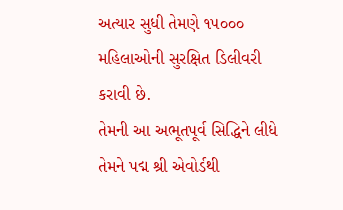અત્યાર સુધી તેમણે ૧૫૦૦૦ મહિલાઓની સુરક્ષિત ડિલીવરી કરાવી છે.
તેમની આ અભૂતપૂર્વ સિદ્ધિને લીધે તેમને પદ્મ શ્રી એવોર્ડથી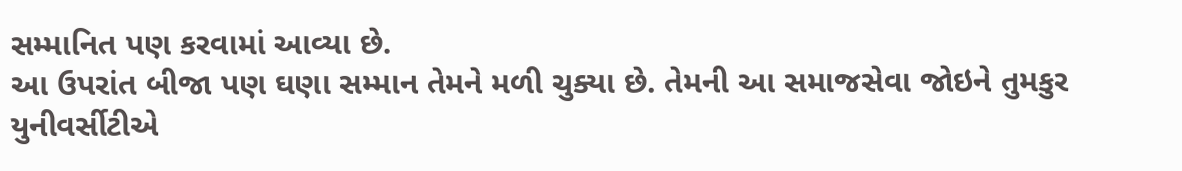સમ્માનિત પણ કરવામાં આવ્યા છે.
આ ઉપરાંત બીજા પણ ઘણા સમ્માન તેમને મળી ચુક્યા છે. તેમની આ સમાજસેવા જોઇને તુમકુર યુનીવર્સીટીએ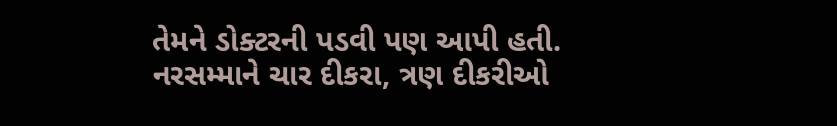તેમને ડોક્ટરની પડવી પણ આપી હતી.
નરસમ્માને ચાર દીકરા, ત્રણ દીકરીઓ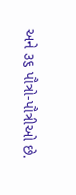અને ૩૬ પૌત્રો-પૌત્રીઓ છે.